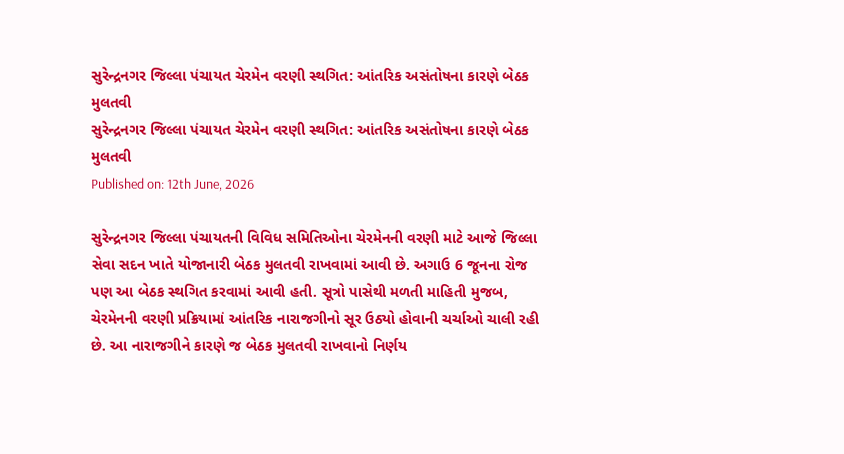સુરેન્દ્રનગર જિલ્લા પંચાયત ચેરમેન વરણી સ્થગિત: આંતરિક અસંતોષના કારણે બેઠક મુલતવી
સુરેન્દ્રનગર જિલ્લા પંચાયત ચેરમેન વરણી સ્થગિત: આંતરિક અસંતોષના કારણે બેઠક મુલતવી
Published on: 12th June, 2026

સુરેન્દ્રનગર જિલ્લા પંચાયતની વિવિધ સમિતિઓના ચેરમેનની વરણી માટે આજે જિલ્લા સેવા સદન ખાતે યોજાનારી બેઠક મુલતવી રાખવામાં આવી છે. અગાઉ 6 જૂનના રોજ પણ આ બેઠક સ્થગિત કરવામાં આવી હતી. સૂત્રો પાસેથી મળતી માહિતી મુજબ, ચેરમેનની વરણી પ્રક્રિયામાં આંતરિક નારાજગીનો સૂર ઉઠ્યો હોવાની ચર્ચાઓ ચાલી રહી છે. આ નારાજગીને કારણે જ બેઠક મુલતવી રાખવાનો નિર્ણય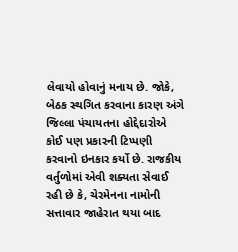લેવાયો હોવાનું મનાય છે. જોકે, બેઠક સ્થગિત કરવાના કારણ અંગે જિલ્લા પંચાયતના હોદ્દેદારોએ કોઈ પણ પ્રકારની ટિપ્પણી કરવાનો ઇનકાર કર્યો છે. રાજકીય વર્તુળોમાં એવી શક્યતા સેવાઈ રહી છે કે, ચેરમેનના નામોની સત્તાવાર જાહેરાત થયા બાદ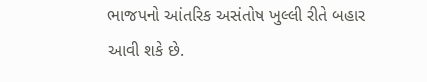ભાજપનો આંતરિક અસંતોષ ખુલ્લી રીતે બહાર આવી શકે છે.